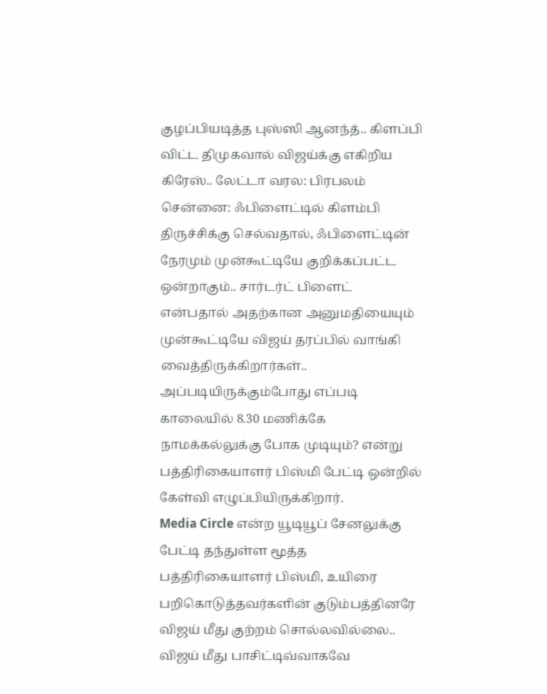குழப்பியடித்த புஸ்ஸி ஆனந்த்.. கிளப்பி விட்ட திமுகவால் விஜய்க்கு எகிறிய கிரேஸ்.. லேட்டா வரல: பிரபலம்
சென்னை: ஃபிளைட்டில் கிளம்பி திருச்சிக்கு செல்வதால், ஃபிளைட்டின் நேரமும் முன்கூட்டியே குறிக்கப்பட்ட ஒன்றாகும்.. சார்டர்ட் பிளைட் என்பதால் அதற்கான அனுமதியையும் முன்கூட்டியே விஜய் தரப்பில் வாங்கி வைத்திருக்கிறார்கள்.. அப்படியிருக்கும்போது எப்படி காலையில் 8.30 மணிக்கே நாமக்கல்லுக்கு போக முடியும்? என்று பத்திரிகையாளர் பிஸ்மி பேட்டி ஒன்றில் கேள்வி எழுப்பியிருக்கிறார்.
Media Circle என்ற யூடியூப் சேனலுக்கு பேட்டி தந்துள்ள மூத்த பத்திரிகையாளர் பிஸ்மி, உயிரை பறிகொடுத்தவர்களின் குடும்பத்தினரே விஜய் மீது குற்றம் சொல்லவில்லை.. விஜய் மீது பாசிட்டிவ்வாகவே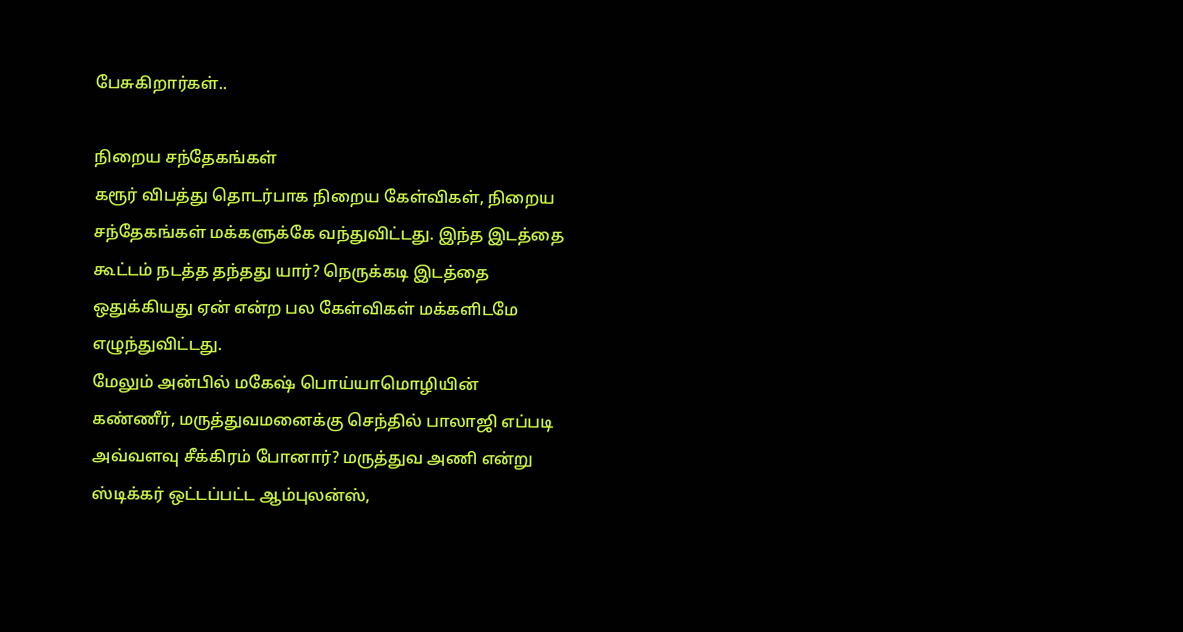பேசுகிறார்கள்..

நிறைய சந்தேகங்கள்
கரூர் விபத்து தொடர்பாக நிறைய கேள்விகள், நிறைய சந்தேகங்கள் மக்களுக்கே வந்துவிட்டது. இந்த இடத்தை கூட்டம் நடத்த தந்தது யார்? நெருக்கடி இடத்தை ஒதுக்கியது ஏன் என்ற பல கேள்விகள் மக்களிடமே எழுந்துவிட்டது.
மேலும் அன்பில் மகேஷ் பொய்யாமொழியின் கண்ணீர், மருத்துவமனைக்கு செந்தில் பாலாஜி எப்படி அவ்வளவு சீக்கிரம் போனார்? மருத்துவ அணி என்று ஸ்டிக்கர் ஒட்டப்பட்ட ஆம்புலன்ஸ்,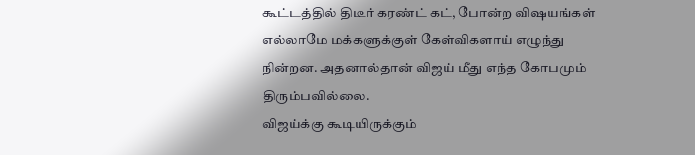கூட்டத்தில் திடீர் கரண்ட் கட், போன்ற விஷயங்கள் எல்லாமே மக்களுக்குள் கேள்விகளாய் எழுந்து நின்றன. அதனால்தான் விஜய் மீது எந்த கோபமும் திரும்பவில்லை.
விஜய்க்கு கூடியிருக்கும்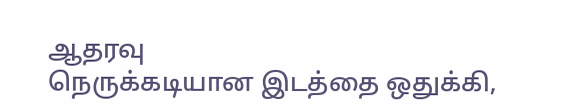ஆதரவு
நெருக்கடியான இடத்தை ஒதுக்கி,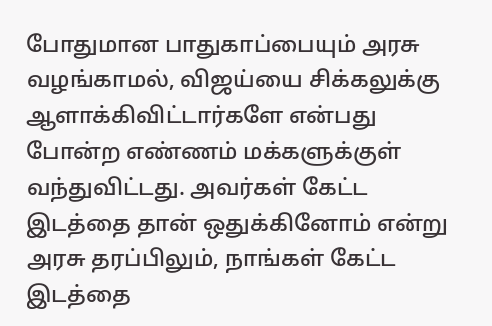போதுமான பாதுகாப்பையும் அரசு வழங்காமல், விஜய்யை சிக்கலுக்கு ஆளாக்கிவிட்டார்களே என்பது போன்ற எண்ணம் மக்களுக்குள் வந்துவிட்டது. அவர்கள் கேட்ட இடத்தை தான் ஒதுக்கினோம் என்று அரசு தரப்பிலும், நாங்கள் கேட்ட இடத்தை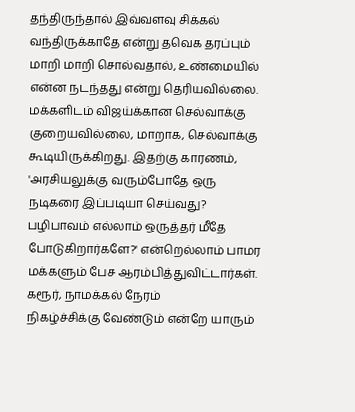தந்திருந்தால் இவ்வளவு சிக்கல் வந்திருக்காதே என்று தவெக தரப்பும் மாறி மாறி சொல்வதால், உண்மையில் என்ன நடந்தது என்று தெரியவில்லை.
மக்களிடம் விஜய்க்கான செல்வாக்கு குறையவில்லை, மாறாக, செல்வாக்கு கூடியிருக்கிறது. இதற்கு காரணம், 'அரசியலுக்கு வரும்போதே ஒரு நடிகரை இப்படியா செய்வது? பழிபாவம் எல்லாம் ஒருத்தர் மீதே போடுகிறார்களே?' என்றெல்லாம் பாமர மக்களும் பேச ஆரம்பித்துவிட்டார்கள்.
கரூர், நாமக்கல் நேரம்
நிகழ்ச்சிக்கு வேண்டும் என்றே யாரும்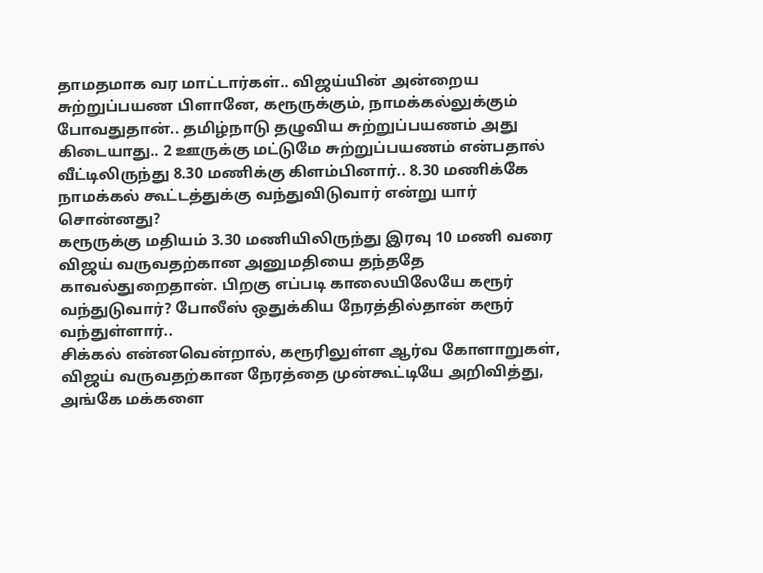தாமதமாக வர மாட்டார்கள்.. விஜய்யின் அன்றைய சுற்றுப்பயண பிளானே, கரூருக்கும், நாமக்கல்லுக்கும் போவதுதான்.. தமிழ்நாடு தழுவிய சுற்றுப்பயணம் அது கிடையாது.. 2 ஊருக்கு மட்டுமே சுற்றுப்பயணம் என்பதால் வீட்டிலிருந்து 8.30 மணிக்கு கிளம்பினார்.. 8.30 மணிக்கே நாமக்கல் கூட்டத்துக்கு வந்துவிடுவார் என்று யார் சொன்னது?
கரூருக்கு மதியம் 3.30 மணியிலிருந்து இரவு 10 மணி வரை விஜய் வருவதற்கான அனுமதியை தந்ததே காவல்துறைதான். பிறகு எப்படி காலையிலேயே கரூர் வந்துடுவார்? போலீஸ் ஒதுக்கிய நேரத்தில்தான் கரூர் வந்துள்ளார்..
சிக்கல் என்னவென்றால், கரூரிலுள்ள ஆர்வ கோளாறுகள், விஜய் வருவதற்கான நேரத்தை முன்கூட்டியே அறிவித்து, அங்கே மக்களை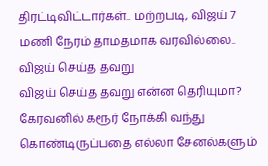திரட்டிவிட்டார்கள்.. மற்றபடி, விஜய் 7 மணி நேரம் தாமதமாக வரவில்லை..
விஜய் செய்த தவறு
விஜய் செய்த தவறு என்ன தெரியுமா? கேரவனில் கரூர் நோக்கி வந்து கொண்டிருப்பதை எல்லா சேனல்களும்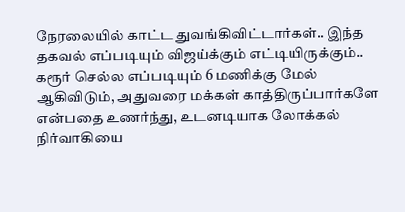நேரலையில் காட்ட துவங்கிவிட்டார்கள்.. இந்த தகவல் எப்படியும் விஜய்க்கும் எட்டியிருக்கும்.. கரூர் செல்ல எப்படியும் 6 மணிக்கு மேல் ஆகிவிடும், அதுவரை மக்கள் காத்திருப்பார்களே என்பதை உணர்ந்து, உடனடியாக லோக்கல் நிர்வாகியை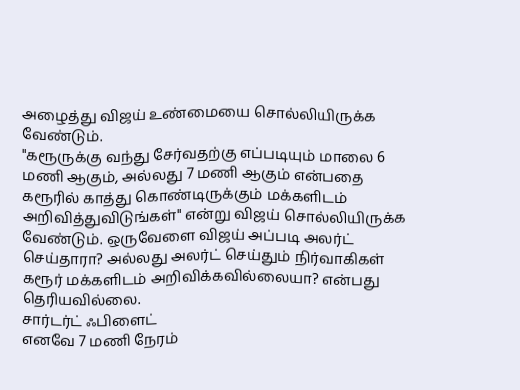அழைத்து விஜய் உண்மையை சொல்லியிருக்க வேண்டும்.
"கரூருக்கு வந்து சேர்வதற்கு எப்படியும் மாலை 6 மணி ஆகும், அல்லது 7 மணி ஆகும் என்பதை கரூரில் காத்து கொண்டிருக்கும் மக்களிடம் அறிவித்துவிடுங்கள்" என்று விஜய் சொல்லியிருக்க வேண்டும். ஒருவேளை விஜய் அப்படி அலர்ட் செய்தாரா? அல்லது அலர்ட் செய்தும் நிர்வாகிகள் கரூர் மக்களிடம் அறிவிக்கவில்லையா? என்பது தெரியவில்லை.
சார்டர்ட் ஃபிளைட்
எனவே 7 மணி நேரம்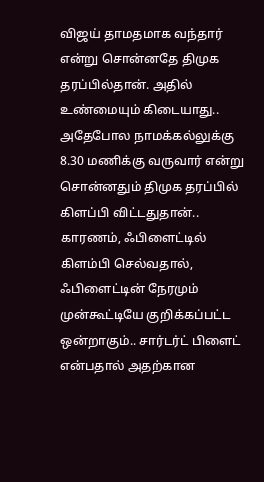விஜய் தாமதமாக வந்தார் என்று சொன்னதே திமுக தரப்பில்தான். அதில் உண்மையும் கிடையாது.. அதேபோல நாமக்கல்லுக்கு 8.30 மணிக்கு வருவார் என்று சொன்னதும் திமுக தரப்பில் கிளப்பி விட்டதுதான்..
காரணம், ஃபிளைட்டில் கிளம்பி செல்வதால், ஃபிளைட்டின் நேரமும் முன்கூட்டியே குறிக்கப்பட்ட ஒன்றாகும்.. சார்டர்ட் பிளைட் என்பதால் அதற்கான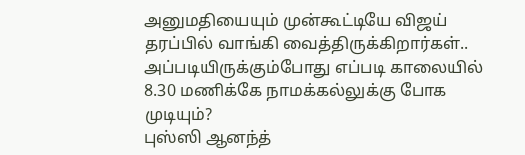அனுமதியையும் முன்கூட்டியே விஜய் தரப்பில் வாங்கி வைத்திருக்கிறார்கள்.. அப்படியிருக்கும்போது எப்படி காலையில் 8.30 மணிக்கே நாமக்கல்லுக்கு போக முடியும்?
புஸ்ஸி ஆனந்த்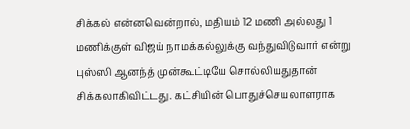சிக்கல் என்னவென்றால், மதியம் 12 மணி அல்லது 1 மணிக்குள் விஜய் நாமக்கல்லுக்கு வந்துவிடுவார் என்று புஸ்ஸி ஆனந்த் முன்கூட்டியே சொல்லியதுதான் சிக்கலாகிவிட்டது. கட்சியின் பொதுச்செயலாளராக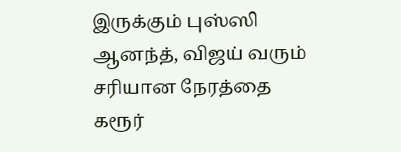இருக்கும் புஸ்ஸி ஆனந்த், விஜய் வரும் சரியான நேரத்தை கரூர்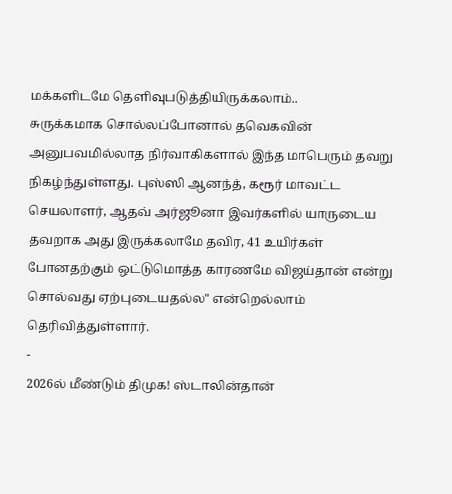மக்களிடமே தெளிவுபடுத்தியிருக்கலாம்..
சுருக்கமாக சொல்லப்போனால் தவெகவின் அனுபவமில்லாத நிர்வாகிகளால் இந்த மாபெரும் தவறு நிகழ்ந்துள்ளது. புஸ்ஸி ஆனந்த், கரூர் மாவட்ட செயலாளர், ஆதவ் அர்ஜூனா இவர்களில் யாருடைய தவறாக அது இருக்கலாமே தவிர, 41 உயிர்கள் போனதற்கும் ஒட்டுமொத்த காரணமே விஜய்தான் என்று சொல்வது ஏற்புடையதல்ல" என்றெல்லாம் தெரிவித்துள்ளார்.
-
2026ல் மீண்டும் திமுக! ஸ்டாலின்தான்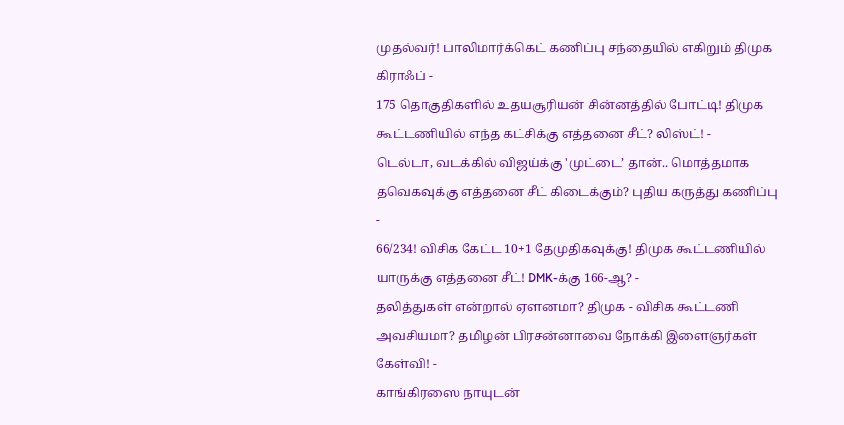முதல்வர்! பாலிமார்க்கெட் கணிப்பு சந்தையில் எகிறும் திமுக கிராஃப் -
175 தொகுதிகளில் உதயசூரியன் சின்னத்தில் போட்டி! திமுக கூட்டணியில் எந்த கட்சிக்கு எத்தனை சீட்? லிஸ்ட்! -
டெல்டா, வடக்கில் விஜய்க்கு 'முட்டை’ தான்.. மொத்தமாக தவெகவுக்கு எத்தனை சீட் கிடைக்கும்? புதிய கருத்து கணிப்பு -
66/234! விசிக கேட்ட 10+1 தேமுதிகவுக்கு! திமுக கூட்டணியில் யாருக்கு எத்தனை சீட்! DMK-க்கு 166-ஆ? -
தலித்துகள் என்றால் ஏளனமா? திமுக - விசிக கூட்டணி அவசியமா? தமிழன் பிரசன்னாவை நோக்கி இளைஞர்கள் கேள்வி! -
காங்கிரஸை நாயுடன்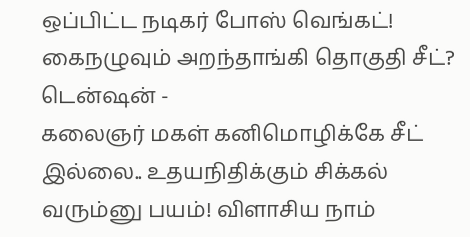ஒப்பிட்ட நடிகர் போஸ் வெங்கட்! கைநழுவும் அறந்தாங்கி தொகுதி சீட்? டென்ஷன் -
கலைஞர் மகள் கனிமொழிக்கே சீட் இல்லை.. உதயநிதிக்கும் சிக்கல் வரும்னு பயம்! விளாசிய நாம்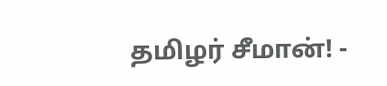தமிழர் சீமான்! -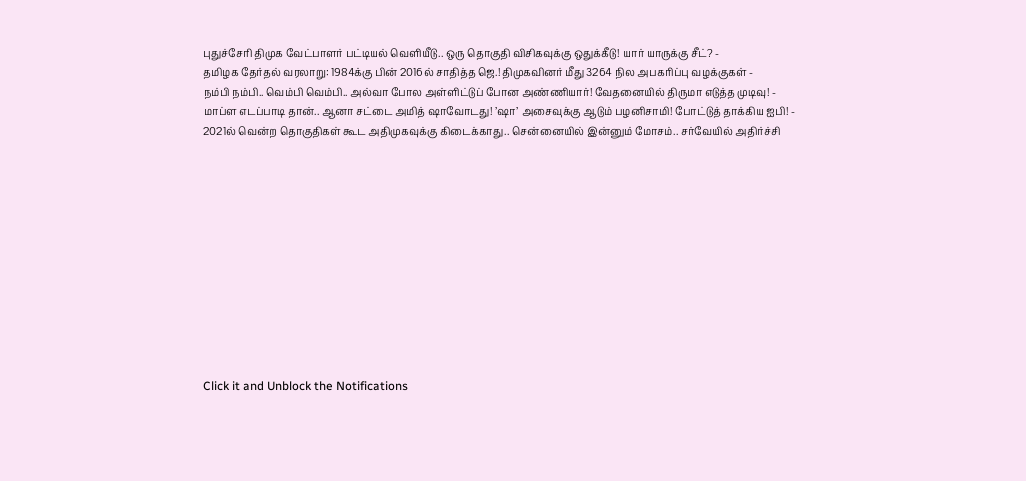புதுச்சேரி திமுக வேட்பாளர் பட்டியல் வெளியீடு.. ஒரு தொகுதி விசிகவுக்கு ஒதுக்கீடு! யார் யாருக்கு சீட்? -
தமிழக தேர்தல் வரலாறு: 1984க்கு பின் 2016ல் சாதித்த ஜெ.! திமுகவினர் மீது 3264 நில அபகரிப்பு வழக்குகள் -
நம்பி நம்பி.. வெம்பி வெம்பி.. அல்வா போல அள்ளிட்டுப் போன அண்ணியார்! வேதனையில் திருமா எடுத்த முடிவு! -
மாப்ள எடப்பாடி தான்.. ஆனா சட்டை அமித் ஷாவோடது! ’ஷா’ அசைவுக்கு ஆடும் பழனிசாமி! போட்டுத் தாக்கிய ஐபி! -
2021ல் வென்ற தொகுதிகள் கூட அதிமுகவுக்கு கிடைக்காது.. சென்னையில் இன்னும் மோசம்.. சர்வேயில் அதிர்ச்சி












Click it and Unblock the Notifications